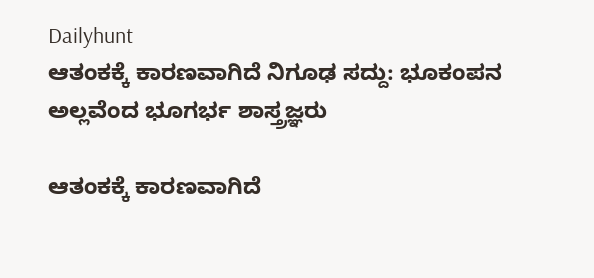Dailyhunt
ಆತಂಕಕ್ಕೆ ಕಾರಣವಾಗಿದೆ ನಿಗೂಢ ಸದ್ದು: ಭೂಕಂಪನ ಅಲ್ಲವೆಂದ ಭೂಗರ್ಭ ಶಾಸ್ತ್ರಜ್ಞರು

ಆತಂಕಕ್ಕೆ ಕಾರಣವಾಗಿದೆ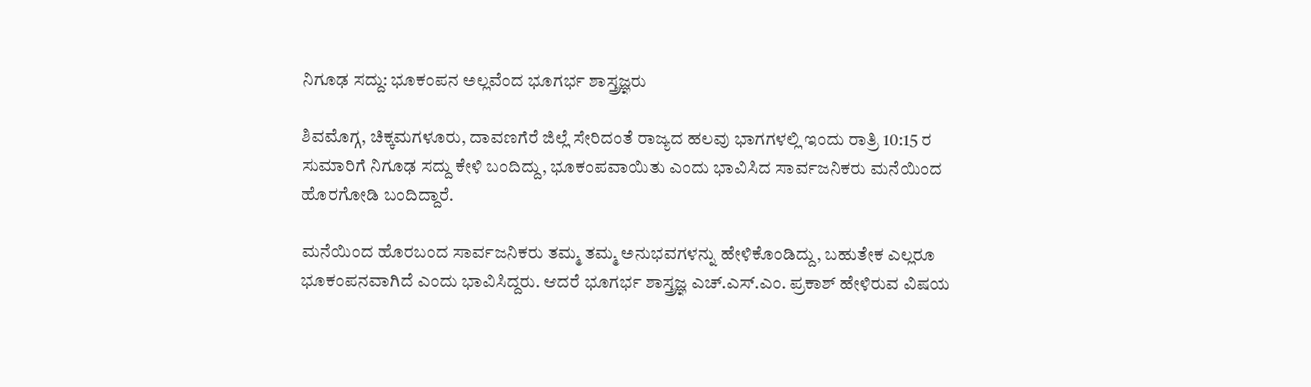ನಿಗೂಢ ಸದ್ದು: ಭೂಕಂಪನ ಅಲ್ಲವೆಂದ ಭೂಗರ್ಭ ಶಾಸ್ತ್ರಜ್ಞರು

ಶಿವಮೊಗ್ಗ, ಚಿಕ್ಕಮಗಳೂರು, ದಾವಣಗೆರೆ ಜಿಲ್ಲೆ ಸೇರಿದಂತೆ ರಾಜ್ಯದ ಹಲವು ಭಾಗಗಳಲ್ಲಿ ಇಂದು ರಾತ್ರಿ 10:15 ರ ಸುಮಾರಿಗೆ ನಿಗೂಢ ಸದ್ದು ಕೇಳಿ ಬಂದಿದ್ದು, ಭೂಕಂಪವಾಯಿತು ಎಂದು ಭಾವಿಸಿದ ಸಾರ್ವಜನಿಕರು ಮನೆಯಿಂದ ಹೊರಗೋಡಿ ಬಂದಿದ್ದಾರೆ.

ಮನೆಯಿಂದ ಹೊರಬಂದ ಸಾರ್ವಜನಿಕರು ತಮ್ಮ ತಮ್ಮ ಅನುಭವಗಳನ್ನು ಹೇಳಿಕೊಂಡಿದ್ದು, ಬಹುತೇಕ ಎಲ್ಲರೂ ಭೂಕಂಪನವಾಗಿದೆ ಎಂದು ಭಾವಿಸಿದ್ದರು. ಆದರೆ ಭೂಗರ್ಭ ಶಾಸ್ತ್ರಜ್ಞ ಎಚ್.ಎಸ್.ಎಂ. ಪ್ರಕಾಶ್ ಹೇಳಿರುವ ವಿಷಯ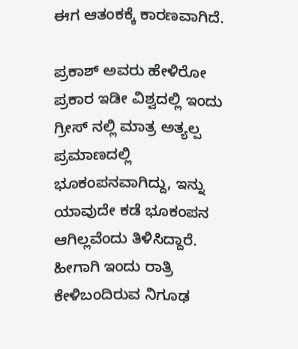ಈಗ ಆತಂಕಕ್ಕೆ ಕಾರಣವಾಗಿದೆ.

ಪ್ರಕಾಶ್ ಅವರು ಹೇಳಿರೋ ಪ್ರಕಾರ ಇಡೀ ವಿಶ್ವದಲ್ಲಿ ಇಂದು ಗ್ರೀಸ್ ನಲ್ಲಿ ಮಾತ್ರ ಅತ್ಯಲ್ಪ ಪ್ರಮಾಣದಲ್ಲಿ ಭೂಕಂಪನವಾಗಿದ್ದು, ಇನ್ನು ಯಾವುದೇ ಕಡೆ ಭೂಕಂಪನ ಆಗಿಲ್ಲವೆಂದು ತಿಳಿಸಿದ್ದಾರೆ. ಹೀಗಾಗಿ ಇಂದು ರಾತ್ರಿ ಕೇಳಿಬಂದಿರುವ ನಿಗೂಢ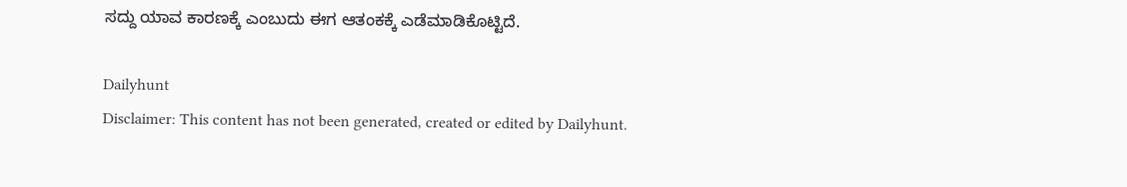ಸದ್ದು ಯಾವ ಕಾರಣಕ್ಕೆ ಎಂಬುದು ಈಗ ಆತಂಕಕ್ಕೆ ಎಡೆಮಾಡಿಕೊಟ್ಟಿದೆ.

Dailyhunt
Disclaimer: This content has not been generated, created or edited by Dailyhunt.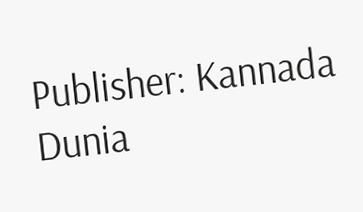Publisher: Kannada Dunia